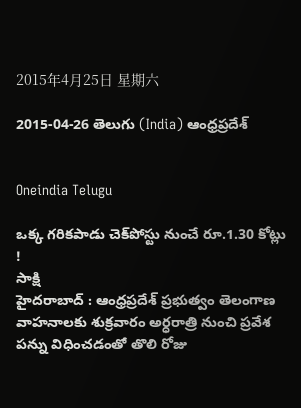2015年4月25日 星期六

2015-04-26 తెలుగు (India) ఆంధ్రప్రదేశ్


Oneindia Telugu

ఒక్క గరికపాడు చెక్‌పోస్టు నుంచే రూ.1.30 కోట్లు !
సాక్షి
హైదరాబాద్‌ : ఆంధ్రప్రదేశ్ ప్రభుత్వం తెలంగాణ వాహనాలకు శుక్రవారం అర్ధరాత్రి నుంచి ప్రవేశ పన్ను విధించడంతో తొలి రోజు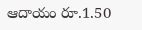ఆదాయం రూ.1.50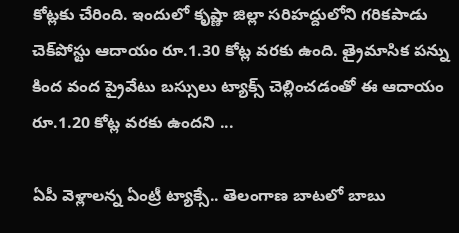కోట్లకు చేరింది. ఇందులో కృష్ణా జిల్లా సరిహద్దులోని గరికపాడు చెక్‌పోస్టు ఆదాయం రూ.1.30 కోట్ల వరకు ఉంది. త్రైమాసిక పన్ను కింద వంద ప్రైవేటు బస్సులు ట్యాక్స్ చెల్లించడంతో ఈ ఆదాయం రూ.1.20 కోట్ల వరకు ఉందని ...

ఏపీ వెళ్లాలన్న ఏంట్రీ ట్యాక్సే.. తెలంగాణ బాటలో బాబు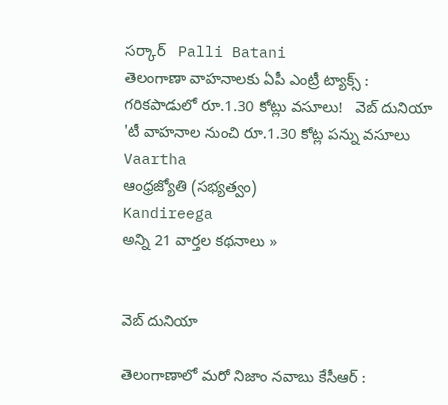సర్కార్   Palli Batani
తెలంగాణా వాహనాలకు ఏపీ ఎంట్రీ ట్యాక్స్ : గరికపాడులో రూ.1.30 కోట్లు వసూలు!   వెబ్ దునియా
'టీ వాహనాల నుంచి రూ.1.30 కోట్ల పన్ను వసూలు   Vaartha
ఆంధ్రజ్యోతి (సభ్యత్వం)
Kandireega
అన్ని 21 వార్తల కథనాలు »


వెబ్ దునియా

తెలంగాణాలో మరో నిజాం నవాబు కేసీఆర్ :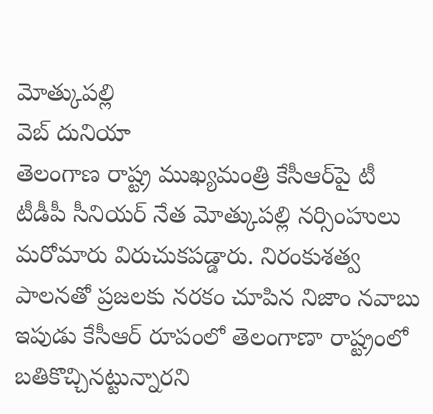మోత్కుపల్లి
వెబ్ దునియా
తెలంగాణ రాష్ట్ర ముఖ్యమంత్రి కేసీఆర్‌పై టీ టీడీపీ సీనియర్ నేత మోత్కుపల్లి నర్సింహులు మరోమారు విరుచుకపడ్డారు. నిరంకుశత్వ పాలనతో ప్రజలకు నరకం చూపిన నిజాం నవాబు ఇపుడు కేసీఆర్ రూపంలో తెలంగాణా రాష్ట్రంలో బతికొచ్చినట్టున్నారని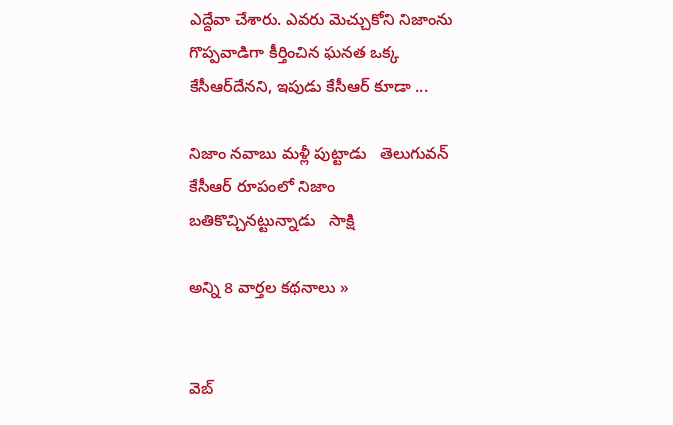ఎద్దేవా చేశారు. ఎవరు మెచ్చుకోని నిజాంను గొప్పవాడిగా కీర్తించిన ఘనత ఒక్క కేసీఆర్‌దేనని, ఇపుడు కేసీఆర్ కూడా ...

నిజాం నవాబు మళ్లీ పుట్టాడు   తెలుగువన్
కేసీఆర్ రూపంలో నిజాం బతికొచ్చినట్టున్నాడు   సాక్షి

అన్ని 8 వార్తల కథనాలు »


వెబ్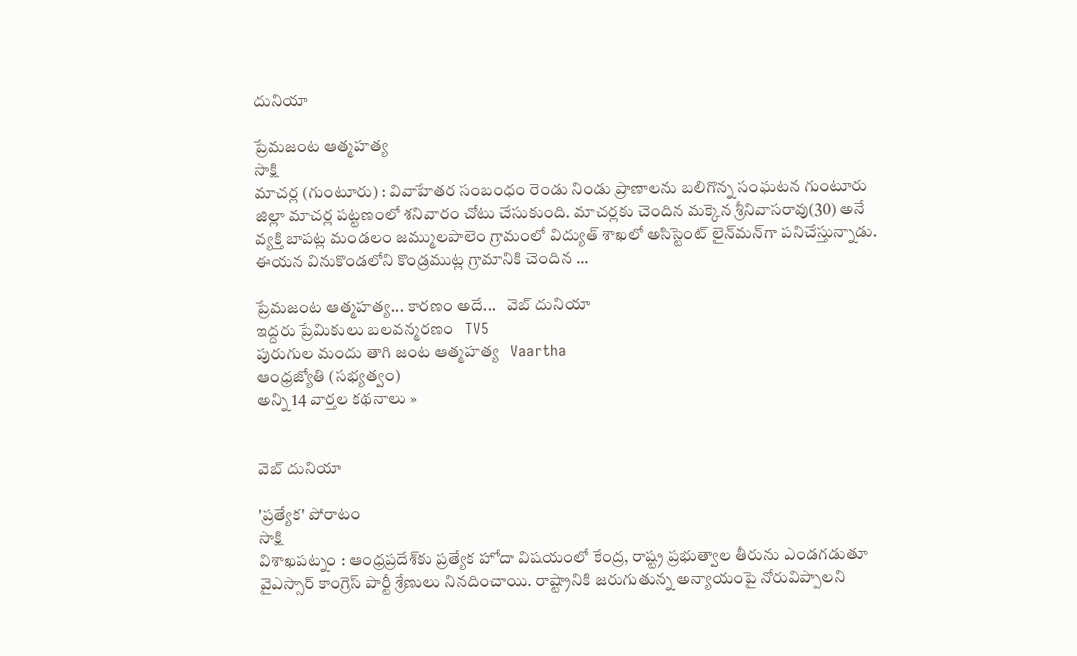దునియా

ప్రేమజంట ఆత్మహత్య
సాక్షి
మాచర్ల (గుంటూరు) : వివాహేతర సంబంధం రెండు నిండు ప్రాణాలను బలిగొన్న సంఘటన గుంటూరు జిల్లా మాచర్ల పట్టణంలో శనివారం చోటు చేసుకుంది. మాచర్లకు చెందిన మక్కెన శ్రీనివాసరావు(30) అనే వ్యక్తి బాపట్ల మండలం జమ్ములపాలెం గ్రామంలో విద్యుత్ శాఖలో అసిస్టెంట్ లైన్‌మన్‌గా పనిచేస్తున్నాడు. ఈయన వినుకొండలోని కొండ్రముట్ల గ్రామానికి చెందిన ...

ప్రేమజంట ఆత్మహత్య... కారణం అదే...   వెబ్ దునియా
ఇద్దరు ప్రేమికులు బలవన్మరణం   TV5
పురుగుల మందు తాగి జంట ఆత్మహత్య   Vaartha
ఆంధ్రజ్యోతి (సభ్యత్వం)
అన్ని 14 వార్తల కథనాలు »


వెబ్ దునియా

'ప్రత్యేక' పోరాటం
సాక్షి
విశాఖపట్నం : ఆంధ్రప్రదేశ్‌కు ప్రత్యేక హోదా విషయంలో కేంద్ర, రాష్ట్ర ప్రభుత్వాల తీరును ఎండగడుతూ వైఎస్సార్ కాంగ్రెస్ పార్టీ శ్రేణులు నినదించాయి. రాష్ట్రానికి జరుగుతున్న అన్యాయంపై నోరువిప్పాలని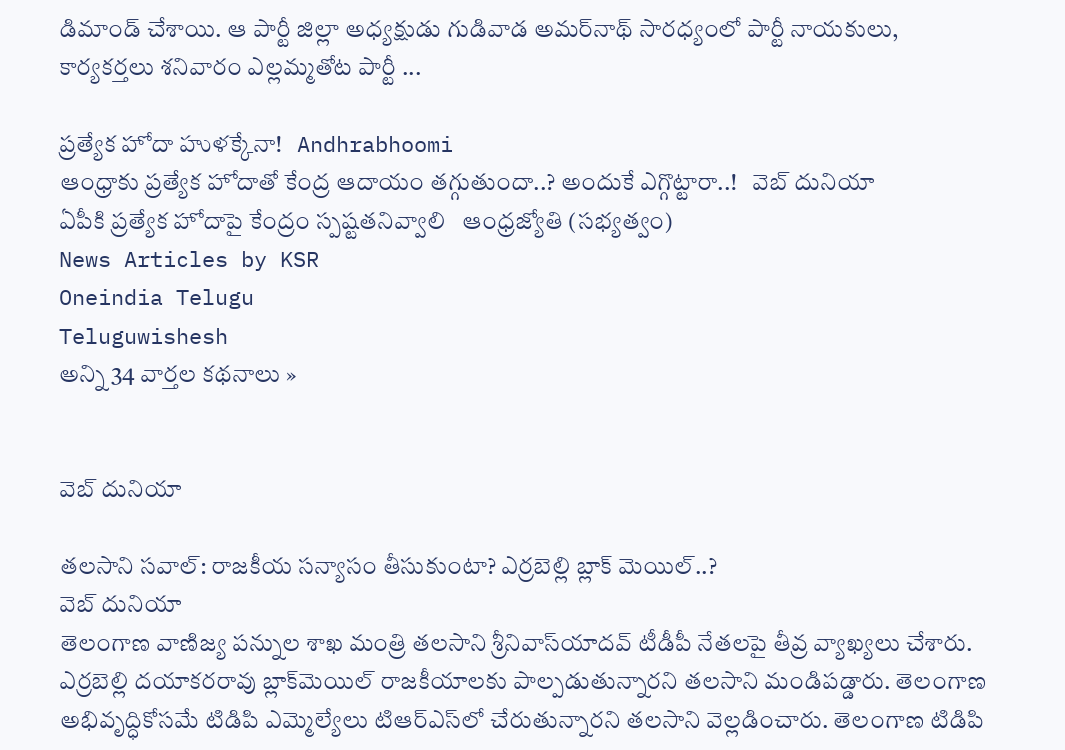డిమాండ్ చేశాయి. ఆ పార్టీ జిల్లా అధ్యక్షుడు గుడివాడ అమర్‌నాథ్ సారధ్యంలో పార్టీ నాయకులు, కార్యకర్తలు శనివారం ఎల్లమ్మతోట పార్టీ ...

ప్రత్యేక హోదా హుళక్కేనా!   Andhrabhoomi
ఆంధ్రాకు ప్రత్యేక హోదాతో కేంద్ర ఆదాయం తగ్గుతుందా..? అందుకే ఎగ్గొట్టారా..!   వెబ్ దునియా
ఏపీకి ప్రత్యేక హోదాపై కేంద్రం స్పష్టతనివ్వాలి   ఆంధ్రజ్యోతి (సభ్యత్వం)
News Articles by KSR
Oneindia Telugu
Teluguwishesh
అన్ని 34 వార్తల కథనాలు »


వెబ్ దునియా

తలసాని సవాల్: రాజకీయ సన్యాసం తీసుకుంటా? ఎర్రబెల్లి బ్లాక్ మెయిల్..?
వెబ్ దునియా
తెలంగాణ వాణిజ్య పన్నుల శాఖ మంత్రి తలసాని శ్రీనివాస్‌యాదవ్‌ టీడీపీ నేతలపై తీవ్ర వ్యాఖ్యలు చేశారు. ఎర్రబెల్లి దయాకరరావు బ్లాక్‌మెయిల్‌ రాజకీయాలకు పాల్పడుతున్నారని తలసాని మండిపడ్డారు. తెలంగాణ అభివృద్ధికోసమే టిడిపి ఎమ్మెల్యేలు టిఆర్‌ఎస్‌లో చేరుతున్నారని తలసాని వెల్లడించారు. తెలంగాణ టిడిపి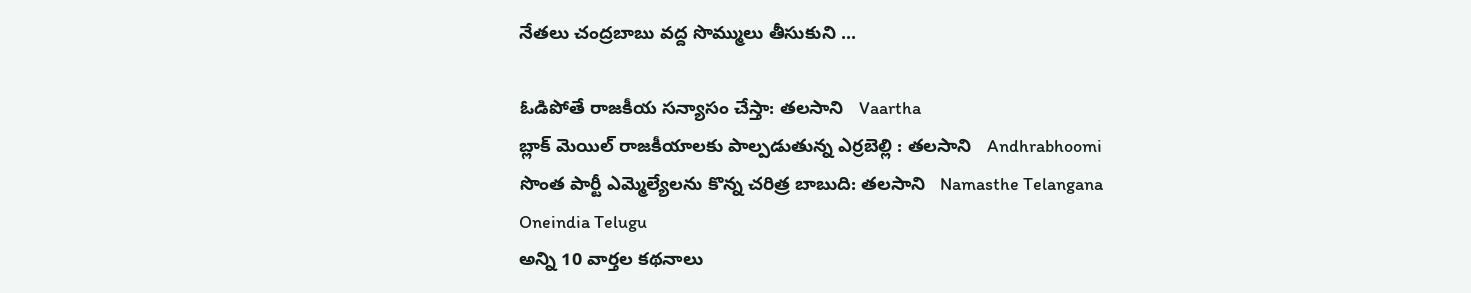నేతలు చంద్రబాబు వద్ద సొమ్ములు తీసుకుని ...

ఓడిపోతే రాజకీయ సన్యాసం చేస్తా: తలసాని   Vaartha
బ్లాక్ మెయిల్ రాజకీయాలకు పాల్పడుతున్న ఎర్రబెల్లి : తలసాని   Andhrabhoomi
సొంత పార్టీ ఎమ్మెల్యేలను కొన్న చరిత్ర బాబుది: తలసాని   Namasthe Telangana
Oneindia Telugu
అన్ని 10 వార్తల కథనాలు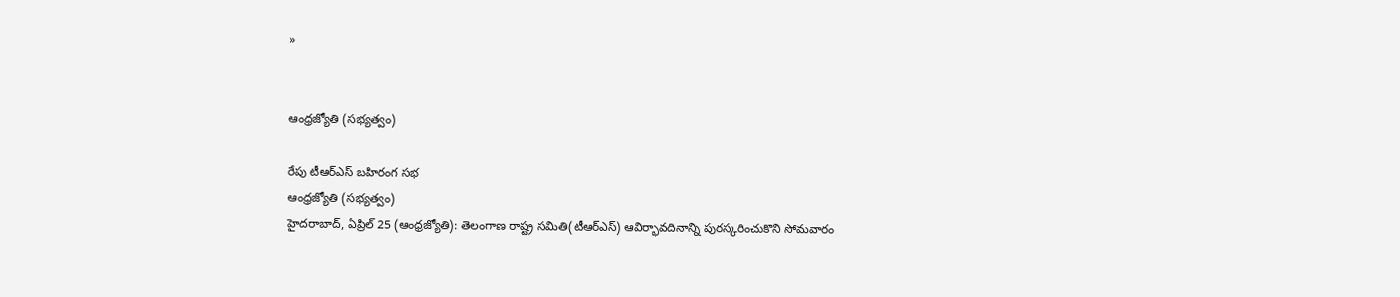»


ఆంధ్రజ్యోతి (సభ్యత్వం)

రేపు టీఆర్‌ఎస్‌ బహిరంగ సభ
ఆంధ్రజ్యోతి (సభ్యత్వం)
హైదరాబాద్‌, ఏప్రిల్‌ 25 (ఆంధ్రజ్యోతి): తెలంగాణ రాష్ట్ర సమితి(టీఆర్‌ఎస్‌) ఆవిర్భావదినాన్ని పురస్కరించుకొని సోమవారం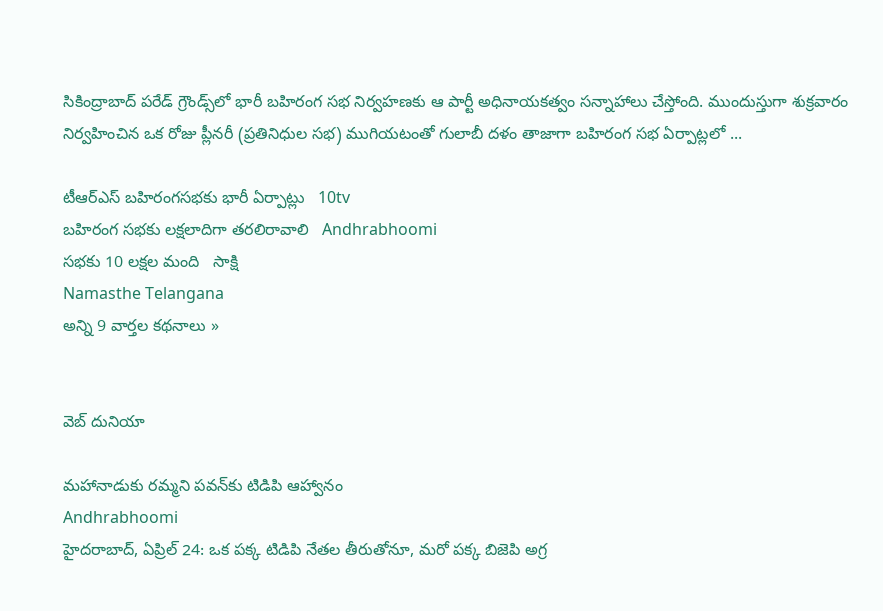సికింద్రాబాద్‌ పరేడ్‌ గ్రౌండ్స్‌లో భారీ బహిరంగ సభ నిర్వహణకు ఆ పార్టీ అధినాయకత్వం సన్నాహాలు చేస్తోంది. ముందుస్తుగా శుక్రవారం నిర్వహించిన ఒక రోజు ప్లీనరీ (ప్రతినిధుల సభ) ముగియటంతో గులాబీ దళం తాజాగా బహిరంగ సభ ఏర్పాట్లలో ...

టీఆర్‌ఎస్‌ బహిరంగసభకు భారీ ఏర్పాట్లు   10tv
బహిరంగ సభకు లక్షలాదిగా తరలిరావాలి   Andhrabhoomi
సభకు 10 లక్షల మంది   సాక్షి
Namasthe Telangana
అన్ని 9 వార్తల కథనాలు »


వెబ్ దునియా

మహానాడుకు రమ్మని పవన్‌కు టిడిపి ఆహ్వానం
Andhrabhoomi
హైదరాబాద్, ఏప్రిల్ 24: ఒక పక్క టిడిపి నేతల తీరుతోనూ, మరో పక్క బిజెపి అగ్ర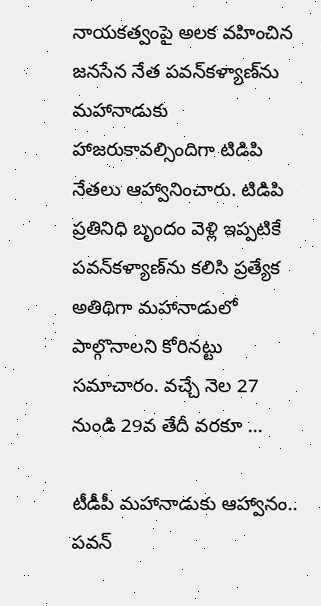నాయకత్వంపై అలక వహించిన జనసేన నేత పవన్‌కళ్యాణ్‌ను మహానాడుకు హాజరుకావల్సిందిగా టిడిపి నేతలు ఆహ్వానించారు. టిడిపి ప్రతినిధి బృందం వెళ్లి ఇప్పటికే పవన్‌కళ్యాణ్‌ను కలిసి ప్రత్యేక అతిథిగా మహానాడులో పాల్గొనాలని కోరినట్టు సమాచారం. వచ్చే నెల 27 నుండి 29వ తేదీ వరకూ ...

టీడీపీ మహానాడుకు ఆహ్వానం.. పవన్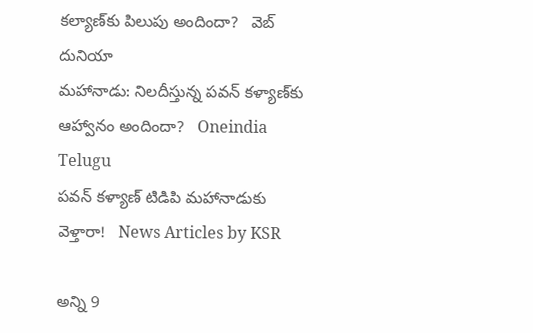కల్యాణ్‌కు పిలుపు అందిందా?   వెబ్ దునియా
మహానాడు: నిలదీస్తున్న పవన్ కళ్యాణ్‌కు ఆహ్వానం అందిందా?   Oneindia Telugu
పవన్ కళ్యాణ్ టిడిపి మహానాడుకు వెళ్తారా!   News Articles by KSR

అన్ని 9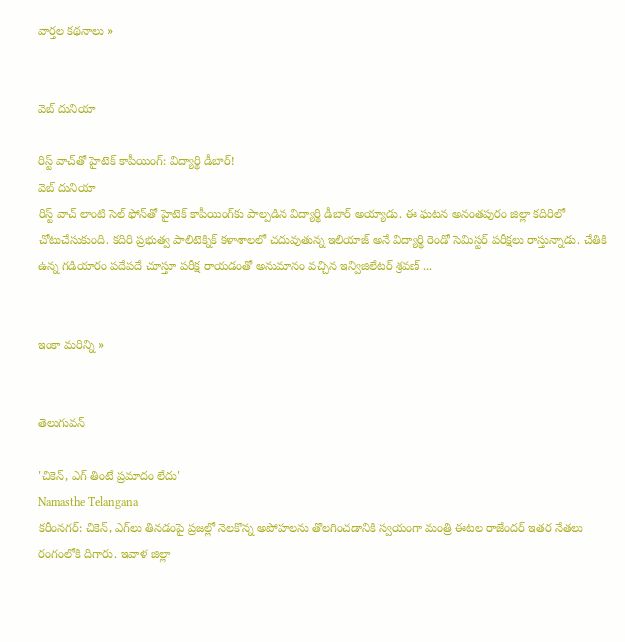వార్తల కథనాలు »


వెబ్ దునియా

రిస్ట్ వాచ్‌తో హైటెక్ కాపీయింగ్: విద్యార్థి డీబార్!
వెబ్ దునియా
రిస్ట్ వాచ్ లాంటి సెల్ ఫోన్‌తో హైటెక్ కాపీయింగ్‌కు పాల్పడిన విద్యార్థి డీబార్ అయ్యాడు. ఈ ఘటన అనంతపురం జిల్లా కదిరిలో చోటుచేసుకుంది. కదిరి ప్రభుత్వ పాలిటెక్నిక్ కళాశాలలో చదువుతున్న ఇలియాజ్ అనే విద్యార్థి రెండో సెమిస్టర్ పరీక్షలు రాస్తున్నాడు. చేతికి ఉన్న గడియారం పదేపదే చూస్తూ పరీక్ష రాయడంతో అనుమానం వచ్చిన ఇన్విజిలేటర్ శ్రవణ్ ...


ఇంకా మరిన్ని »


తెలుగువన్

'చికెన్, ఎగ్ తింటే ప్రమాదం లేదు'
Namasthe Telangana
కరీంనగర్: చికెన్, ఎగ్‌లు తినడంపై ప్రజల్లో నెలకొన్న అపోహలను తొలగించడానికి స్వయంగా మంత్రి ఈటల రాజేందర్ ఇతర నేతలు రంగంలోకి దిగారు. ఇవాళ జిల్లా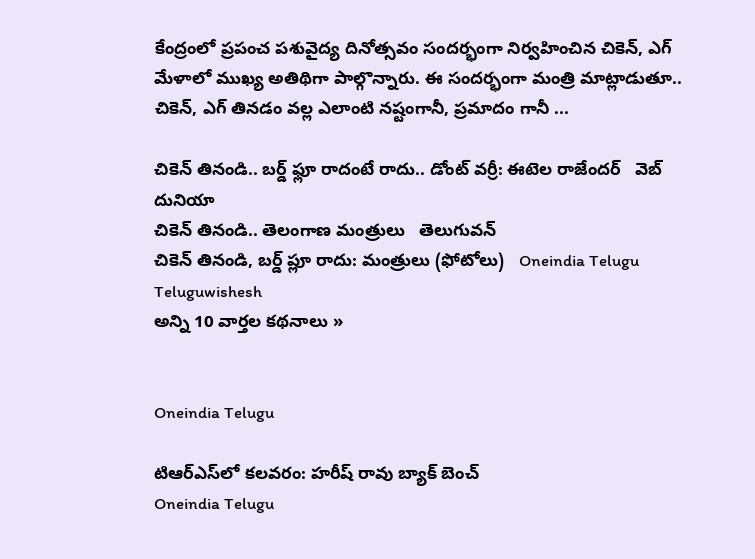కేంద్రంలో ప్రపంచ పశువైద్య దినోత్సవం సందర్భంగా నిర్వహించిన చికెన్, ఎగ్ మేళాలో ముఖ్య అతిథిగా పాల్గొన్నారు. ఈ సందర్భంగా మంత్రి మాట్లాడుతూ.. చికెన్, ఎగ్ తినడం వల్ల ఎలాంటి నష్టంగానీ, ప్రమాదం గానీ ...

చికెన్ తినండి.. బర్డ్ ఫ్లూ రాదంటే రాదు.. డోంట్ వర్రీ: ఈటెల రాజేందర్   వెబ్ దునియా
చికెన్ తినండి.. తెలంగాణ మంత్రులు   తెలుగువన్
చికెన్ తినండి, బర్డ్ ప్లూ రాదు: మంత్రులు (ఫోటోలు)   Oneindia Telugu
Teluguwishesh
అన్ని 10 వార్తల కథనాలు »


Oneindia Telugu

టిఆర్ఎస్‌లో కలవరం: హరీష్ రావు బ్యాక్ బెంచ్
Oneindia Telugu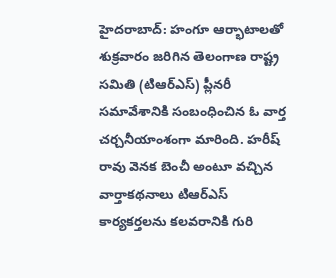హైదరాబాద్: హంగూ ఆర్భాటాలతో శుక్రవారం జరిగిన తెలంగాణ రాష్ట్ర సమితి (టిఆర్ఎస్) ప్లీనరీ సమావేశానికి సంబంధించిన ఓ వార్త చర్చనీయాంశంగా మారింది. హరీష్ రావు వెనక బెంచీ అంటూ వచ్చిన వార్తాకథనాలు టిఆర్ఎస్ కార్యకర్తలను కలవరానికి గురి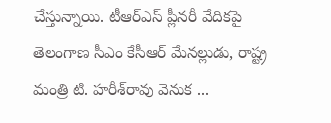చేస్తున్నాయి. టీఆర్‌ఎస్‌ ప్లీనరీ వేదికపై తెలంగాణ సీఎం కేసీఆర్‌ మేనల్లుడు, రాష్ట్ర మంత్రి టి. హరీశ్‌రావు వెనుక ...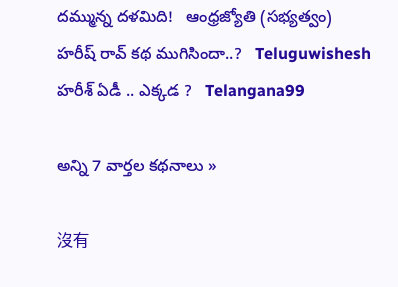దమ్మున్న దళమిది!   ఆంధ్రజ్యోతి (సభ్యత్వం)
హరీష్ రావ్ కథ ముగిసిందా..?   Teluguwishesh
హరీశ్ ఏడీ .. ఎక్కడ ?   Telangana99

అన్ని 7 వార్తల కథనాలు »

沒有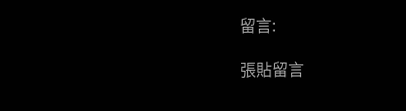留言:

張貼留言